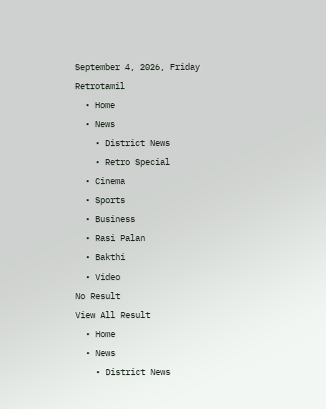September 4, 2026, Friday
Retrotamil
  • Home
  • News
    • District News
    • Retro Special
  • Cinema
  • Sports
  • Business
  • Rasi Palan
  • Bakthi
  • Video
No Result
View All Result
  • Home
  • News
    • District News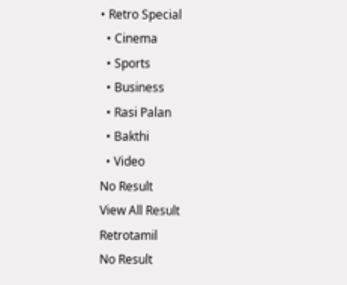• Retro Special
  • Cinema
  • Sports
  • Business
  • Rasi Palan
  • Bakthi
  • Video
No Result
View All Result
Retrotamil
No Result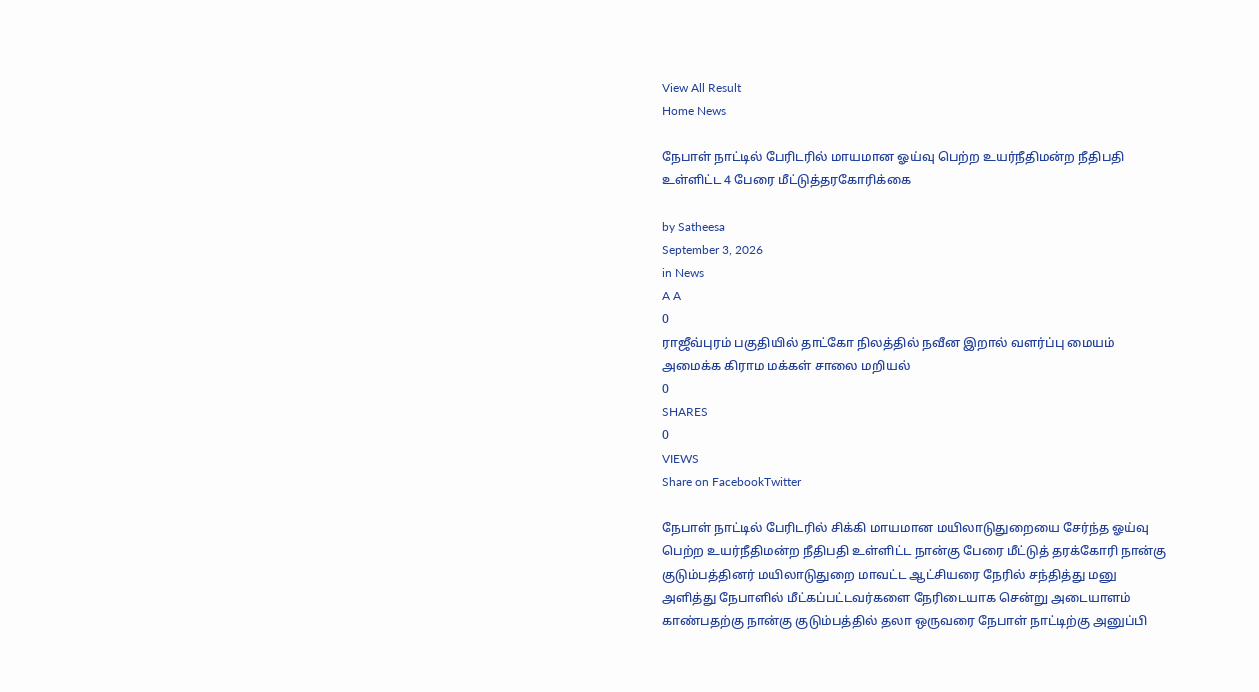View All Result
Home News

நேபாள் நாட்டில் பேரிடரில் மாயமான ஓய்வு பெற்ற உயர்நீதிமன்ற நீதிபதி உள்ளிட்ட 4 பேரை மீட்டுத்தரகோரிக்கை

by Satheesa
September 3, 2026
in News
A A
0
ராஜீவ்புரம் பகுதியில் தாட்கோ நிலத்தில் நவீன இறால் வளர்ப்பு மையம் அமைக்க கிராம மக்கள் சாலை மறியல்
0
SHARES
0
VIEWS
Share on FacebookTwitter

நேபாள் நாட்டில் பேரிடரில் சிக்கி மாயமான மயிலாடுதுறையை சேர்ந்த ஓய்வு பெற்ற உயர்நீதிமன்ற நீதிபதி உள்ளிட்ட நான்கு பேரை மீட்டுத் தரக்கோரி நான்கு குடும்பத்தினர் மயிலாடுதுறை மாவட்ட ஆட்சியரை நேரில் சந்தித்து மனு அளித்து நேபாளில் மீட்கப்பட்டவர்களை நேரிடையாக சென்று அடையாளம் காண்பதற்கு நான்கு குடும்பத்தில் தலா ஒருவரை நேபாள் நாட்டிற்கு அனுப்பி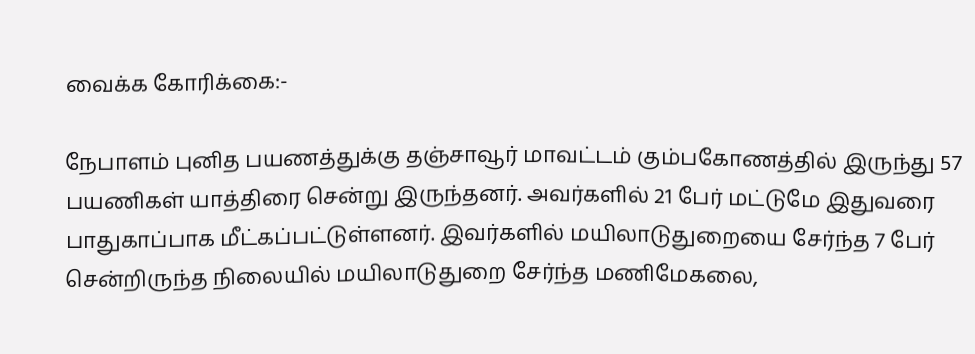வைக்க கோரிக்கை:-

நேபாளம் புனித பயணத்துக்கு தஞ்சாவூர் மாவட்டம் கும்பகோணத்தில் இருந்து 57 பயணிகள் யாத்திரை சென்று இருந்தனர். அவர்களில் 21 பேர் மட்டுமே இதுவரை பாதுகாப்பாக மீட்கப்பட்டுள்ளனர். இவர்களில் மயிலாடுதுறையை சேர்ந்த 7 பேர் சென்றிருந்த நிலையில் மயிலாடுதுறை சேர்ந்த மணிமேகலை,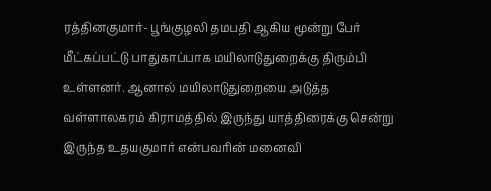ரத்தினகுமார்- பூங்குழலி தமபதி ஆகிய மூன்று பேர் மீட்கப்பட்டு பாதுகாப்பாக மயிலாடுதுறைக்கு திரும்பி உள்ளனர். ஆனால் மயிலாடுதுறையை அடுத்த வள்ளாலகரம் கிராமத்தில் இருந்து யாத்திரைக்கு சென்று இருந்த உதயகுமார் என்பவரின் மனைவி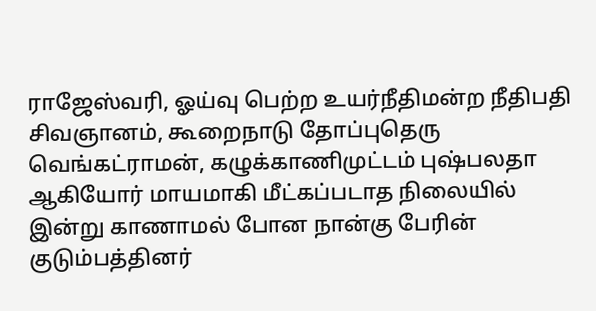ராஜேஸ்வரி, ஓய்வு பெற்ற உயர்நீதிமன்ற நீதிபதி சிவஞானம், கூறைநாடு தோப்புதெரு வெங்கட்ராமன், கழுக்காணிமுட்டம் புஷ்பலதா ஆகியோர் மாயமாகி மீட்கப்படாத நிலையில் இன்று காணாமல் போன நான்கு பேரின் குடும்பத்தினர்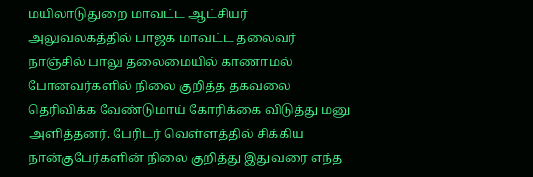மயிலாடுதுறை மாவட்ட ஆட்சியர் அலுவலகத்தில் பாஜக மாவட்ட தலைவர் நாஞ்சில் பாலு தலைமையில் காணாமல் போனவர்களில் நிலை குறித்த தகவலை தெரிவிக்க வேண்டுமாய் கோரிக்கை விடுத்து மனு அளித்தனர். பேரிடர் வெள்ளத்தில் சிக்கிய நான்குபேர்களின் நிலை குறித்து இதுவரை எந்த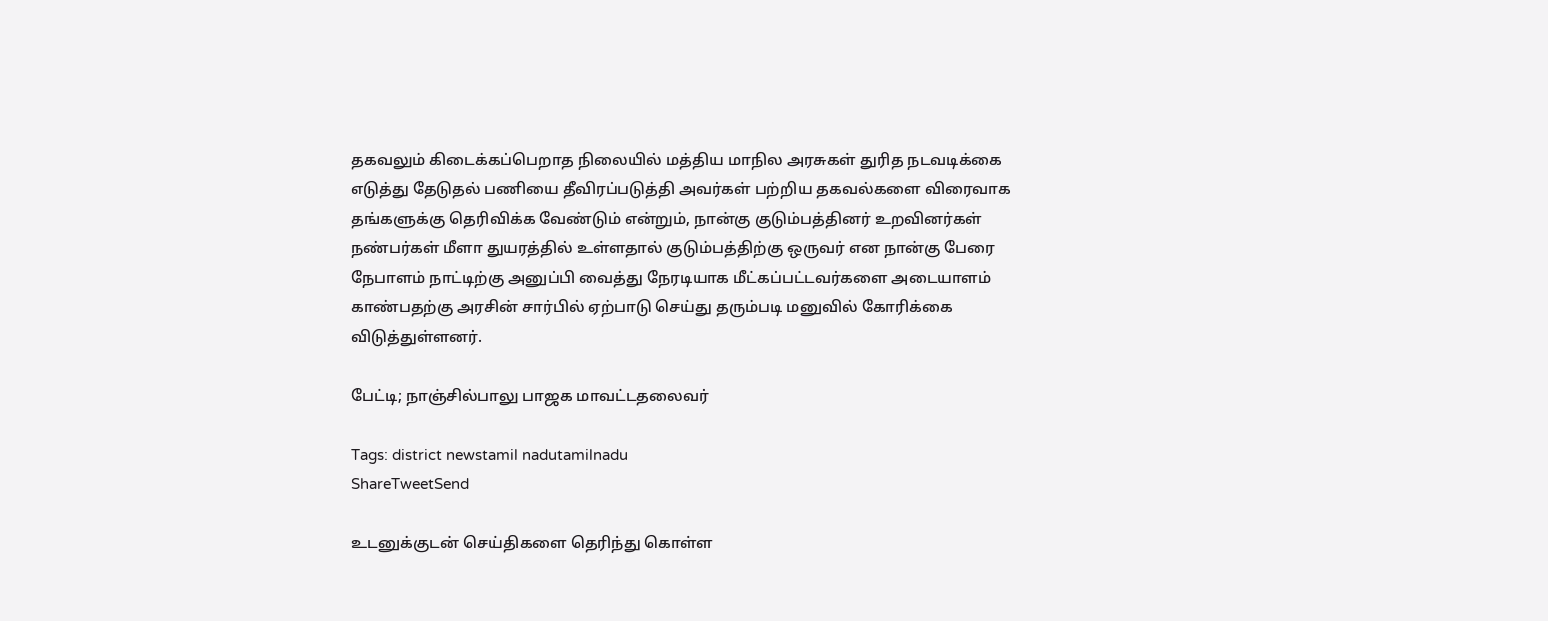தகவலும் கிடைக்கப்பெறாத நிலையில் மத்திய மாநில அரசுகள் துரித நடவடிக்கை எடுத்து தேடுதல் பணியை தீவிரப்படுத்தி அவர்கள் பற்றிய தகவல்களை விரைவாக தங்களுக்கு தெரிவிக்க வேண்டும் என்றும், நான்கு குடும்பத்தினர் உறவினர்கள் நண்பர்கள் மீளா துயரத்தில் உள்ளதால் குடும்பத்திற்கு ஒருவர் என நான்கு பேரை நேபாளம் நாட்டிற்கு அனுப்பி வைத்து நேரடியாக மீட்கப்பட்டவர்களை அடையாளம் காண்பதற்கு அரசின் சார்பில் ஏற்பாடு செய்து தரும்படி மனுவில் கோரிக்கை விடுத்துள்ளனர்.

பேட்டி; நாஞ்சில்பாலு பாஜக மாவட்டதலைவர்

Tags: district newstamil nadutamilnadu
ShareTweetSend

உடனுக்குடன் செய்திகளை தெரிந்து கொள்ள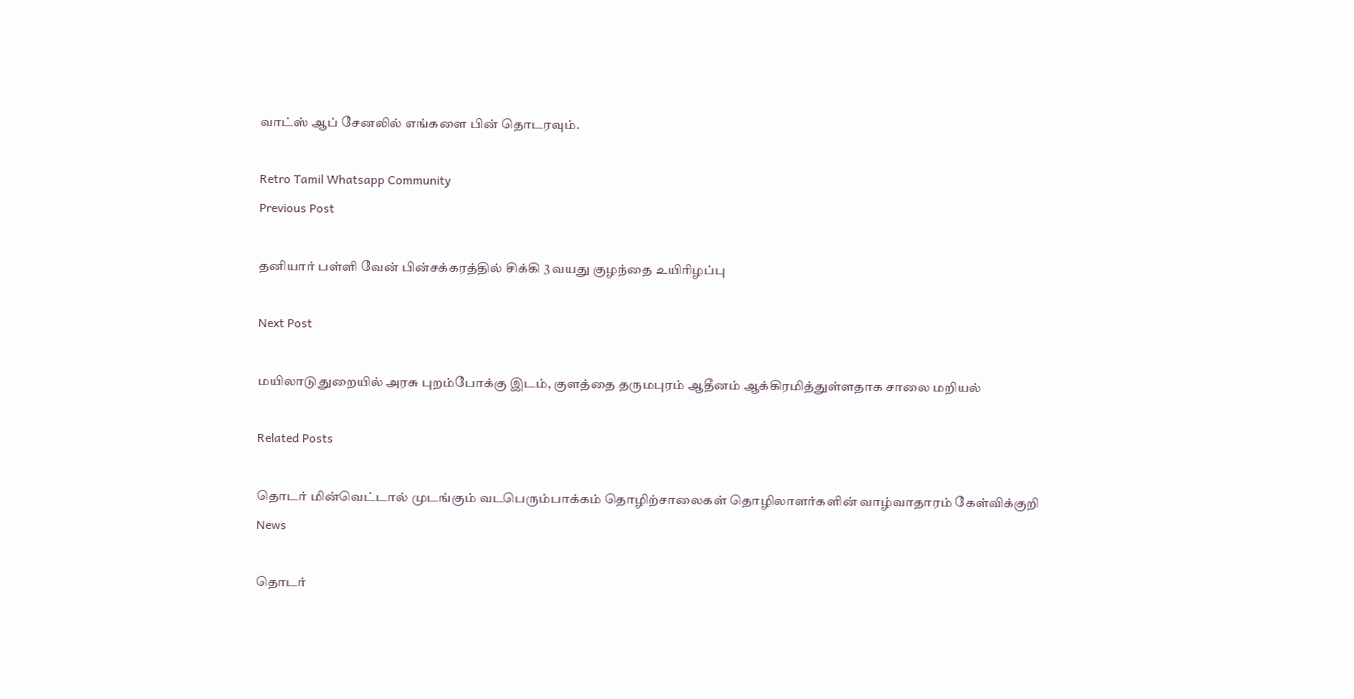வாட்ஸ் ஆப் சேனலில் எங்களை பின் தொடரவும்.

Retro Tamil Whatsapp Community
Previous Post

தனியார் பள்ளி வேன் பின்சக்கரத்தில் சிக்கி 3 வயது குழந்தை உயிரிழப்பு

Next Post

மயிலாடுதுறையில் அரசு புறம்போக்கு இடம், குளத்தை தருமபுரம் ஆதீனம் ஆக்கிரமித்துள்ளதாக சாலை மறியல்

Related Posts

தொடர் மின்வெட்டால் முடங்கும் வடபெரும்பாக்கம் தொழிற்சாலைகள் தொழிலாளர்களின் வாழ்வாதாரம் கேள்விக்குறி
News

தொடர்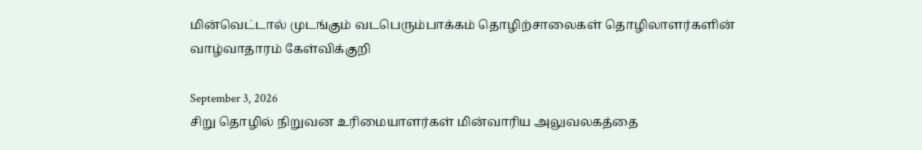மின்வெட்டால் முடங்கும் வடபெரும்பாக்கம் தொழிற்சாலைகள் தொழிலாளர்களின் வாழ்வாதாரம் கேள்விக்குறி

September 3, 2026
சிறு தொழில் நிறுவன உரிமையாளர்கள் மின்வாரிய அலுவலகத்தை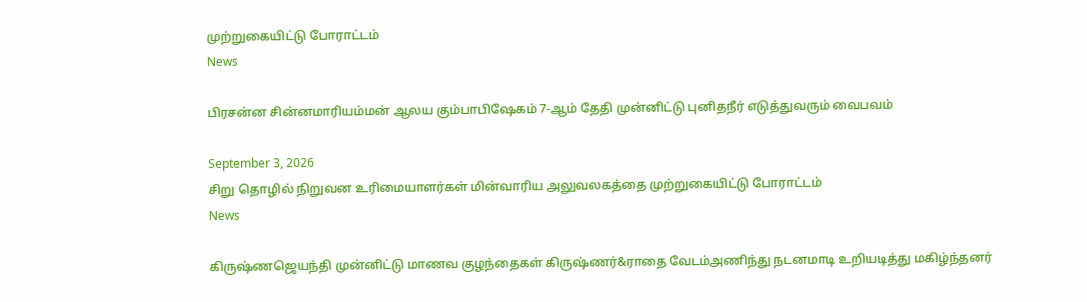முற்றுகையிட்டு போராட்டம்
News

பிரசன்ன சின்னமாரியம்மன் ஆலய கும்பாபிஷேகம் 7-ஆம் தேதி முன்னிட்டு புனிதநீர் எடுத்துவரும் வைபவம்

September 3, 2026
சிறு தொழில் நிறுவன உரிமையாளர்கள் மின்வாரிய அலுவலகத்தை முற்றுகையிட்டு போராட்டம்
News

கிருஷ்ணஜெயந்தி முன்னிட்டு மாணவ குழந்தைகள் கிருஷ்ணர்&ராதை வேடம்அணிந்து நடனமாடி உறியடித்து மகிழ்ந்தனர்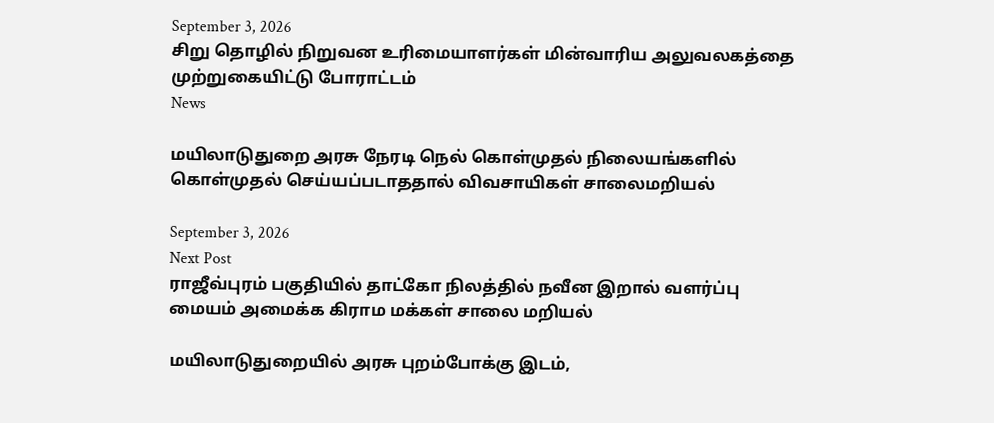September 3, 2026
சிறு தொழில் நிறுவன உரிமையாளர்கள் மின்வாரிய அலுவலகத்தை முற்றுகையிட்டு போராட்டம்
News

மயிலாடுதுறை அரசு நேரடி நெல் கொள்முதல் நிலையங்களில் கொள்முதல் செய்யப்படாததால் விவசாயிகள் சாலைமறியல்

September 3, 2026
Next Post
ராஜீவ்புரம் பகுதியில் தாட்கோ நிலத்தில் நவீன இறால் வளர்ப்பு மையம் அமைக்க கிராம மக்கள் சாலை மறியல்

மயிலாடுதுறையில் அரசு புறம்போக்கு இடம்,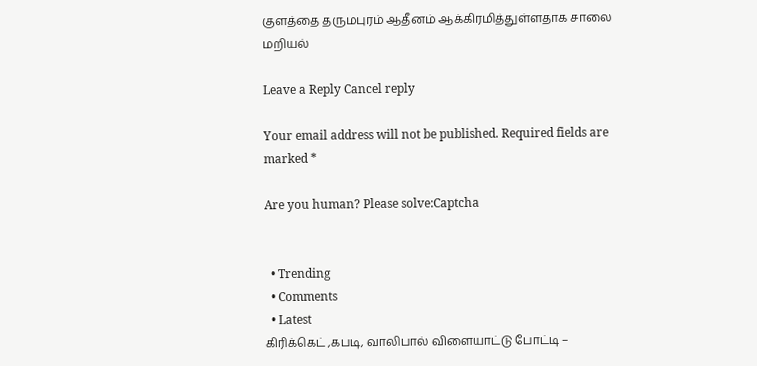குளத்தை தருமபுரம் ஆதீனம் ஆக்கிரமித்துள்ளதாக சாலை மறியல்

Leave a Reply Cancel reply

Your email address will not be published. Required fields are marked *

Are you human? Please solve:Captcha


  • Trending
  • Comments
  • Latest
கிரிக்கெட் ,கபடி, வாலிபால் விளையாட்டு போட்டி –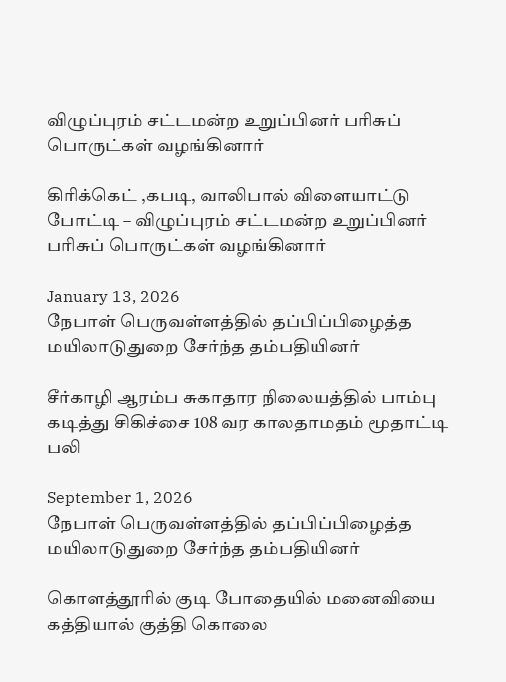விழுப்புரம் சட்டமன்ற உறுப்பினர் பரிசுப் பொருட்கள் வழங்கினார்

கிரிக்கெட் ,கபடி, வாலிபால் விளையாட்டு போட்டி – விழுப்புரம் சட்டமன்ற உறுப்பினர் பரிசுப் பொருட்கள் வழங்கினார்

January 13, 2026
நேபாள் பெருவள்ளத்தில் தப்பிப்பிழைத்த மயிலாடுதுறை சேர்ந்த தம்பதியினர்

சீர்காழி ஆரம்ப சுகாதார நிலையத்தில் பாம்பு கடித்து சிகிச்சை 108 வர காலதாமதம் மூதாட்டி பலி

September 1, 2026
நேபாள் பெருவள்ளத்தில் தப்பிப்பிழைத்த மயிலாடுதுறை சேர்ந்த தம்பதியினர்

கொளத்தூரில் குடி போதையில் மனைவியை கத்தியால் குத்தி கொலை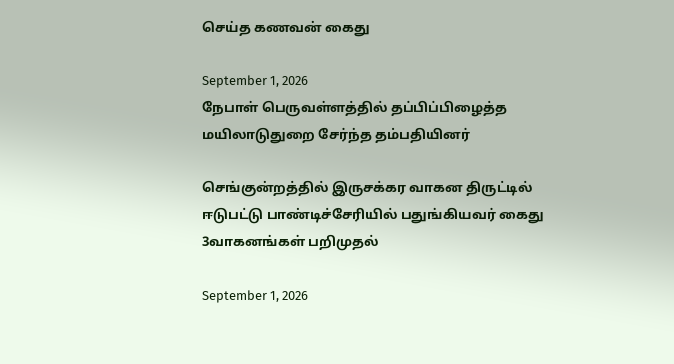செய்த கணவன் கைது

September 1, 2026
நேபாள் பெருவள்ளத்தில் தப்பிப்பிழைத்த மயிலாடுதுறை சேர்ந்த தம்பதியினர்

செங்குன்றத்தில் இருசக்கர வாகன திருட்டில் ஈடுபட்டு பாண்டிச்சேரியில் பதுங்கியவர் கைது 3வாகனங்கள் பறிமுதல்

September 1, 2026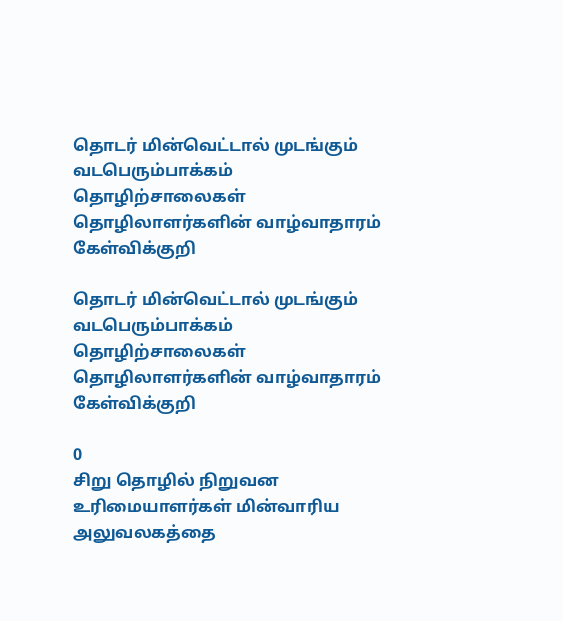தொடர் மின்வெட்டால் முடங்கும் வடபெரும்பாக்கம் தொழிற்சாலைகள் தொழிலாளர்களின் வாழ்வாதாரம் கேள்விக்குறி

தொடர் மின்வெட்டால் முடங்கும் வடபெரும்பாக்கம் தொழிற்சாலைகள் தொழிலாளர்களின் வாழ்வாதாரம் கேள்விக்குறி

0
சிறு தொழில் நிறுவன உரிமையாளர்கள் மின்வாரிய அலுவலகத்தை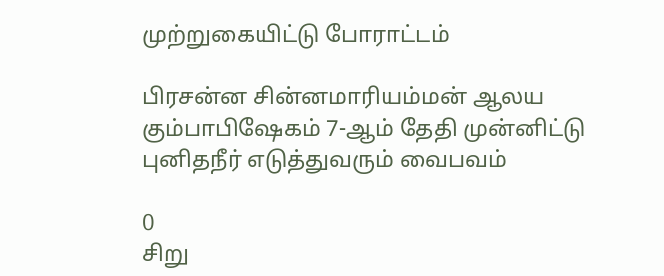முற்றுகையிட்டு போராட்டம்

பிரசன்ன சின்னமாரியம்மன் ஆலய கும்பாபிஷேகம் 7-ஆம் தேதி முன்னிட்டு புனிதநீர் எடுத்துவரும் வைபவம்

0
சிறு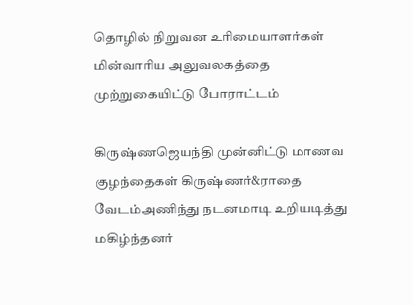தொழில் நிறுவன உரிமையாளர்கள் மின்வாரிய அலுவலகத்தை முற்றுகையிட்டு போராட்டம்

கிருஷ்ணஜெயந்தி முன்னிட்டு மாணவ குழந்தைகள் கிருஷ்ணர்&ராதை வேடம்அணிந்து நடனமாடி உறியடித்து மகிழ்ந்தனர்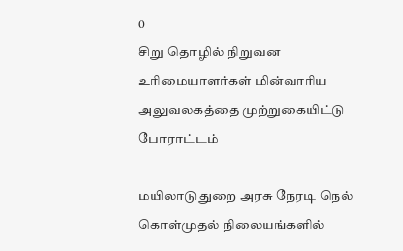0
சிறு தொழில் நிறுவன உரிமையாளர்கள் மின்வாரிய அலுவலகத்தை முற்றுகையிட்டு போராட்டம்

மயிலாடுதுறை அரசு நேரடி நெல் கொள்முதல் நிலையங்களில்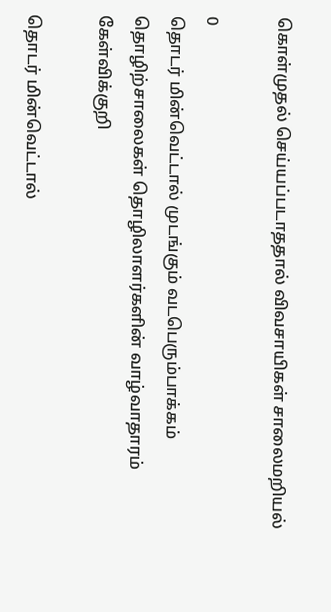கொள்முதல் செய்யப்படாததால் விவசாயிகள் சாலைமறியல்

0
தொடர் மின்வெட்டால் முடங்கும் வடபெரும்பாக்கம் தொழிற்சாலைகள் தொழிலாளர்களின் வாழ்வாதாரம் கேள்விக்குறி

தொடர் மின்வெட்டால்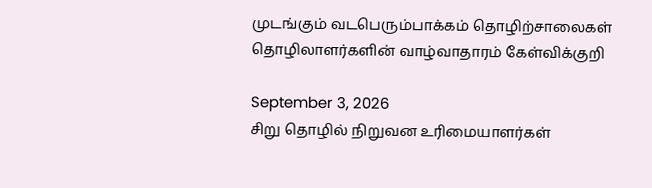முடங்கும் வடபெரும்பாக்கம் தொழிற்சாலைகள் தொழிலாளர்களின் வாழ்வாதாரம் கேள்விக்குறி

September 3, 2026
சிறு தொழில் நிறுவன உரிமையாளர்கள்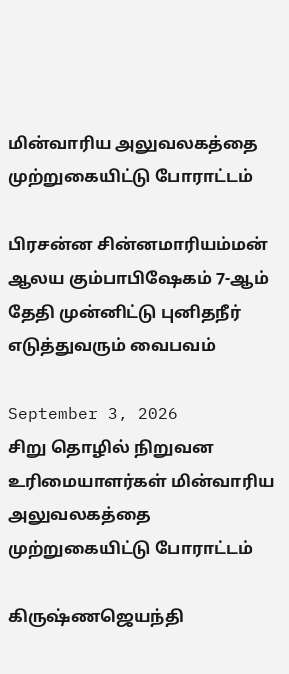மின்வாரிய அலுவலகத்தை முற்றுகையிட்டு போராட்டம்

பிரசன்ன சின்னமாரியம்மன் ஆலய கும்பாபிஷேகம் 7-ஆம் தேதி முன்னிட்டு புனிதநீர் எடுத்துவரும் வைபவம்

September 3, 2026
சிறு தொழில் நிறுவன உரிமையாளர்கள் மின்வாரிய அலுவலகத்தை முற்றுகையிட்டு போராட்டம்

கிருஷ்ணஜெயந்தி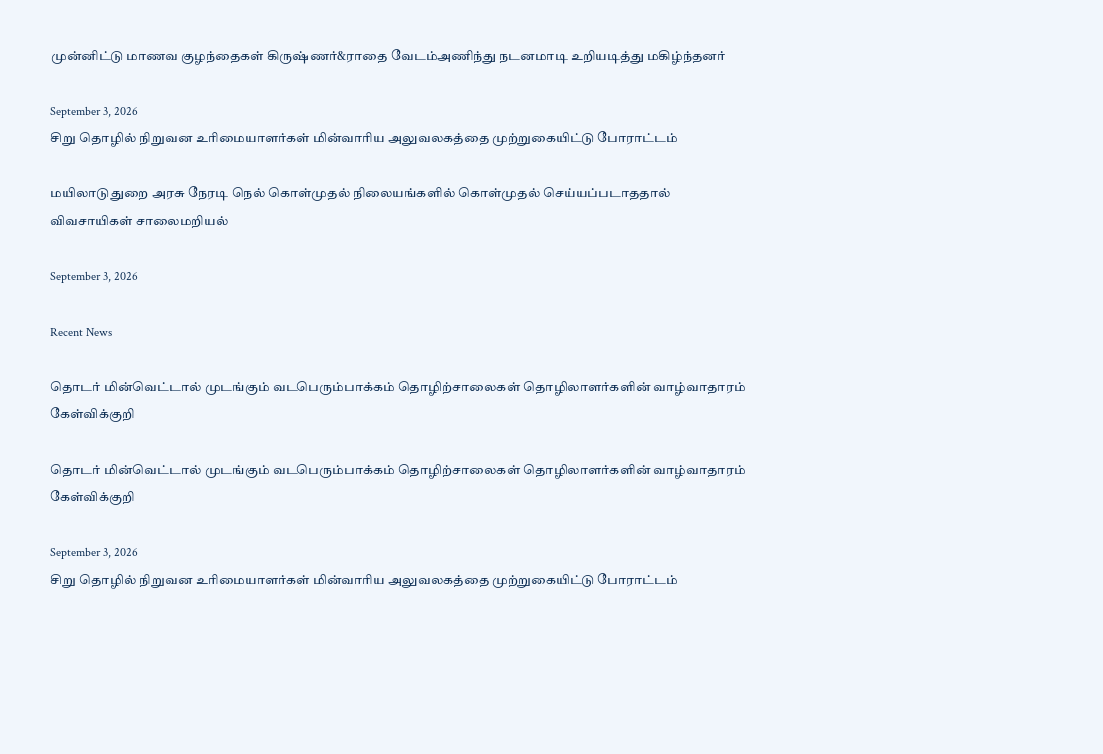முன்னிட்டு மாணவ குழந்தைகள் கிருஷ்ணர்&ராதை வேடம்அணிந்து நடனமாடி உறியடித்து மகிழ்ந்தனர்

September 3, 2026
சிறு தொழில் நிறுவன உரிமையாளர்கள் மின்வாரிய அலுவலகத்தை முற்றுகையிட்டு போராட்டம்

மயிலாடுதுறை அரசு நேரடி நெல் கொள்முதல் நிலையங்களில் கொள்முதல் செய்யப்படாததால் விவசாயிகள் சாலைமறியல்

September 3, 2026

Recent News

தொடர் மின்வெட்டால் முடங்கும் வடபெரும்பாக்கம் தொழிற்சாலைகள் தொழிலாளர்களின் வாழ்வாதாரம் கேள்விக்குறி

தொடர் மின்வெட்டால் முடங்கும் வடபெரும்பாக்கம் தொழிற்சாலைகள் தொழிலாளர்களின் வாழ்வாதாரம் கேள்விக்குறி

September 3, 2026
சிறு தொழில் நிறுவன உரிமையாளர்கள் மின்வாரிய அலுவலகத்தை முற்றுகையிட்டு போராட்டம்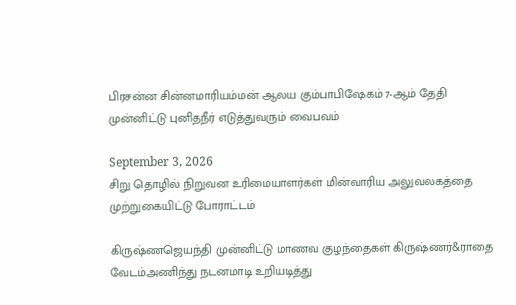பிரசன்ன சின்னமாரியம்மன் ஆலய கும்பாபிஷேகம் 7-ஆம் தேதி முன்னிட்டு புனிதநீர் எடுத்துவரும் வைபவம்

September 3, 2026
சிறு தொழில் நிறுவன உரிமையாளர்கள் மின்வாரிய அலுவலகத்தை முற்றுகையிட்டு போராட்டம்

கிருஷ்ணஜெயந்தி முன்னிட்டு மாணவ குழந்தைகள் கிருஷ்ணர்&ராதை வேடம்அணிந்து நடனமாடி உறியடித்து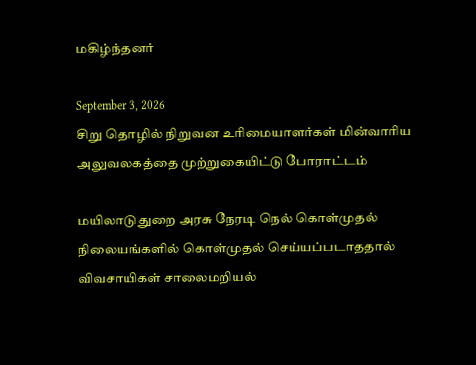மகிழ்ந்தனர்

September 3, 2026
சிறு தொழில் நிறுவன உரிமையாளர்கள் மின்வாரிய அலுவலகத்தை முற்றுகையிட்டு போராட்டம்

மயிலாடுதுறை அரசு நேரடி நெல் கொள்முதல் நிலையங்களில் கொள்முதல் செய்யப்படாததால் விவசாயிகள் சாலைமறியல்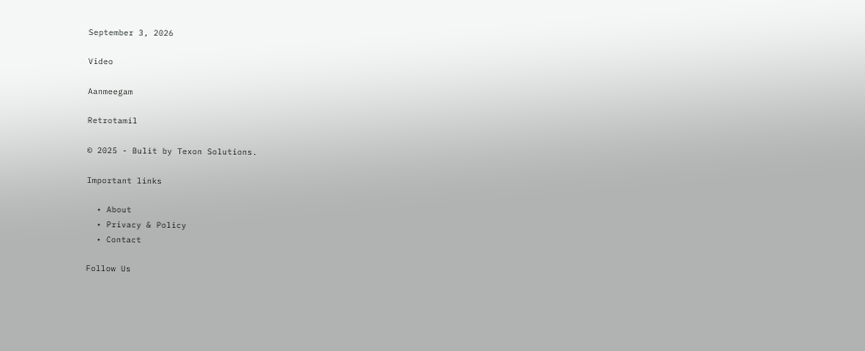September 3, 2026

Video

Aanmeegam

Retrotamil

© 2025 - Bulit by Texon Solutions.

Important links

  • About
  • Privacy & Policy
  • Contact

Follow Us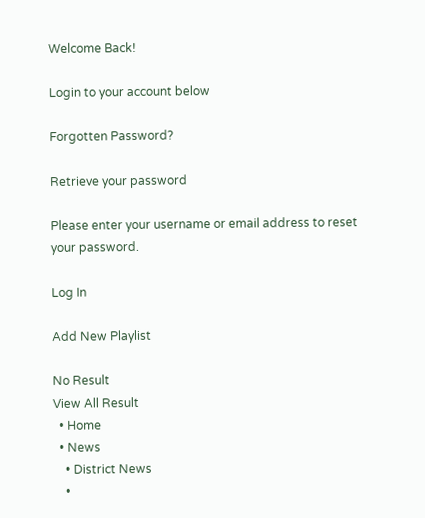Welcome Back!

Login to your account below

Forgotten Password?

Retrieve your password

Please enter your username or email address to reset your password.

Log In

Add New Playlist

No Result
View All Result
  • Home
  • News
    • District News
    •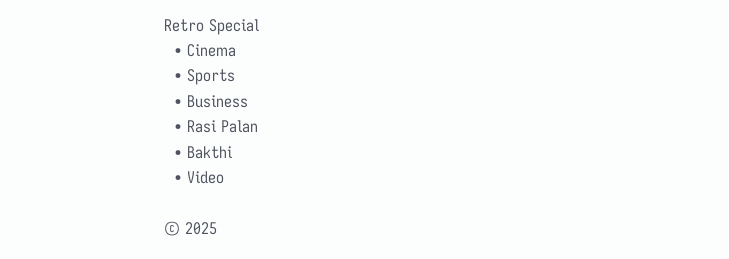Retro Special
  • Cinema
  • Sports
  • Business
  • Rasi Palan
  • Bakthi
  • Video

© 2025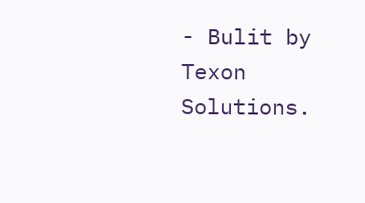- Bulit by Texon Solutions.